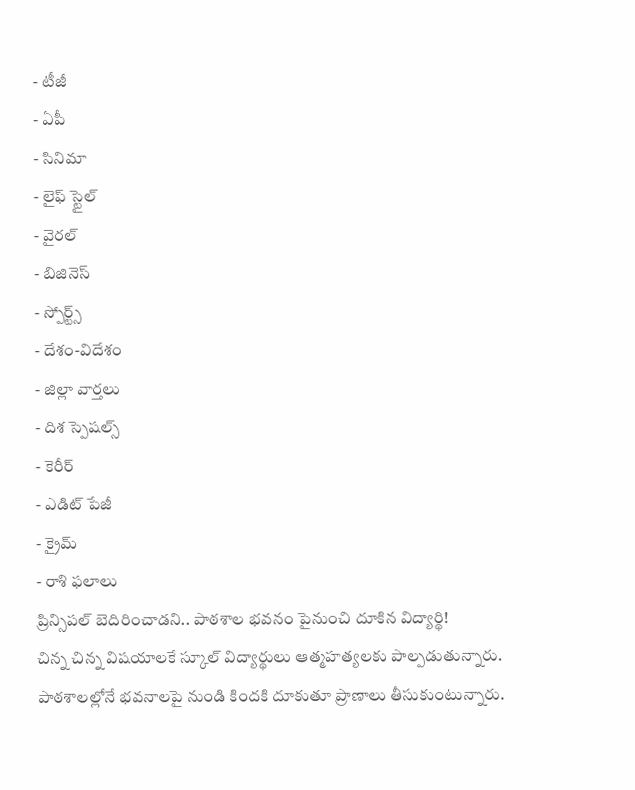- టీజీ
- ఏపీ
- సినిమా
- లైఫ్ స్టైల్
- వైరల్
- బిజినెస్
- స్పోర్ట్స్
- దేశం-విదేశం
- జిల్లా వార్తలు
- దిశ స్పెషల్స్
- కెరీర్
- ఎడిట్ పేజీ
- క్రైమ్
- రాశి ఫలాలు
ప్రిన్సిపల్ బెదిరించాడని.. పాఠశాల భవనం పైనుంచి దూకిన విద్యార్థి!
చిన్న చిన్న విషయాలకే స్కూల్ విద్యార్థులు ఆత్మహత్యలకు పాల్పడుతున్నారు. పాఠశాలల్లోనే భవనాలపై నుండి కిందకి దూకుతూ ప్రాణాలు తీసుకుంటున్నారు.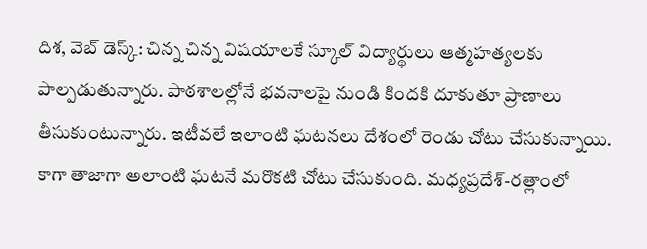దిశ, వెబ్ డెస్క్: చిన్న చిన్న విషయాలకే స్కూల్ విద్యార్థులు ఆత్మహత్యలకు పాల్పడుతున్నారు. పాఠశాలల్లోనే భవనాలపై నుండి కిందకి దూకుతూ ప్రాణాలు తీసుకుంటున్నారు. ఇటీవలే ఇలాంటి ఘటనలు దేశంలో రెండు చోటు చేసుకున్నాయి. కాగా తాజాగా అలాంటి ఘటనే మరొకటి చోటు చేసుకుంది. మధ్యప్రదేశ్-రత్లాంలో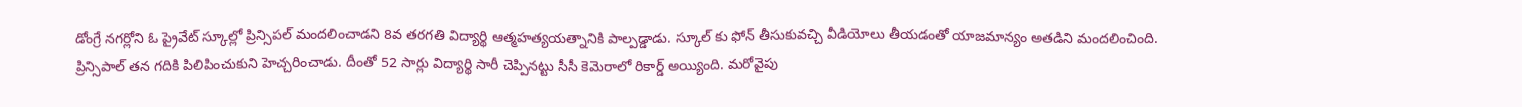డోంగ్రే నగర్లోని ఓ ప్రైవేట్ స్కూల్లో ప్రిన్సిపల్ మందలించాడని 8వ తరగతి విద్యార్థి ఆత్మహత్యయత్నానికి పాల్పడ్డాడు. స్కూల్ కు ఫోన్ తీసుకువచ్చి వీడియోలు తీయడంతో యాజమాన్యం అతడిని మందలించింది.
ప్రిన్సిపాల్ తన గదికి పిలిపించుకుని హెచ్చరించాడు. దీంతో 52 సార్లు విద్యార్థి సారీ చెప్పినట్టు సీసీ కెమెరాలో రికార్డ్ అయ్యింది. మరోవైపు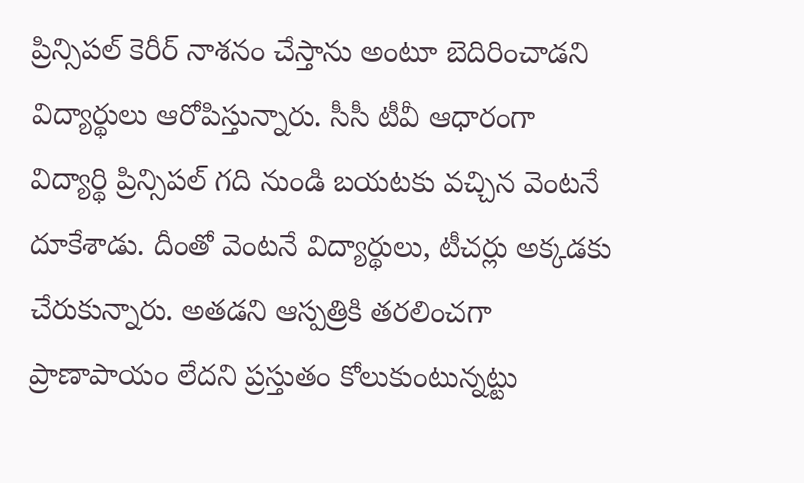ప్రిన్సిపల్ కెరీర్ నాశనం చేస్తాను అంటూ బెదిరించాడని విద్యార్థులు ఆరోపిస్తున్నారు. సీసీ టీవీ ఆధారంగా విద్యార్థి ప్రిన్సిపల్ గది నుండి బయటకు వచ్చిన వెంటనే దూకేశాడు. దీంతో వెంటనే విద్యార్థులు, టీచర్లు అక్కడకు చేరుకున్నారు. అతడని ఆస్పత్రికి తరలించగా ప్రాణాపాయం లేదని ప్రస్తుతం కోలుకుంటున్నట్టు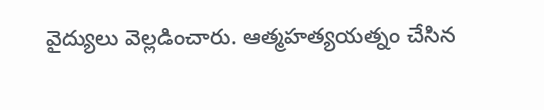వైద్యులు వెల్లడించారు. ఆత్మహత్యయత్నం చేసిన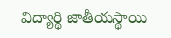విద్యార్థి జాతీయస్థాయి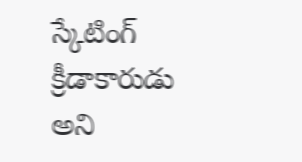స్కేటింగ్ క్రీడాకారుడు అని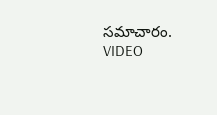సమాచారం. VIDEO